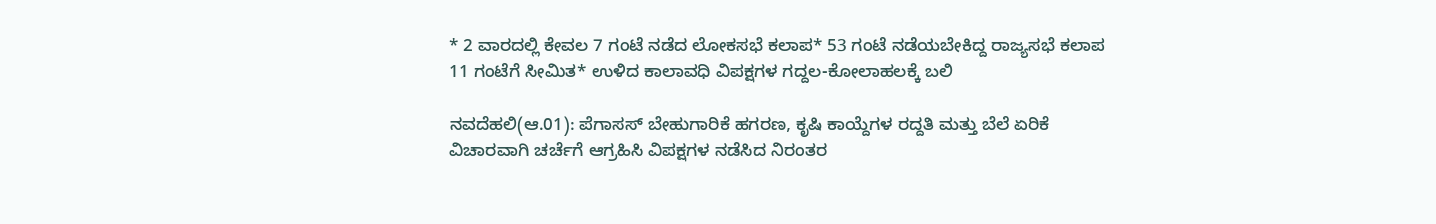* 2 ವಾರದಲ್ಲಿ ಕೇವಲ 7 ಗಂಟೆ ನಡೆದ ಲೋಕಸಭೆ ಕಲಾಪ* 53 ಗಂಟೆ ನಡೆಯಬೇಕಿದ್ದ ರಾಜ್ಯಸಭೆ ಕಲಾಪ 11 ಗಂಟೆಗೆ ಸೀಮಿತ* ಉಳಿದ ಕಾಲಾವಧಿ ವಿಪಕ್ಷಗಳ ಗದ್ದಲ-ಕೋಲಾಹಲಕ್ಕೆ ಬಲಿ

ನವದೆಹಲಿ(ಆ.01): ಪೆಗಾಸಸ್‌ ಬೇಹುಗಾರಿಕೆ ಹಗರಣ, ಕೃಷಿ ಕಾಯ್ದೆಗಳ ರದ್ದತಿ ಮತ್ತು ಬೆಲೆ ಏರಿಕೆ ವಿಚಾರವಾಗಿ ಚರ್ಚೆಗೆ ಆಗ್ರಹಿಸಿ ವಿಪಕ್ಷಗಳ ನಡೆಸಿದ ನಿರಂತರ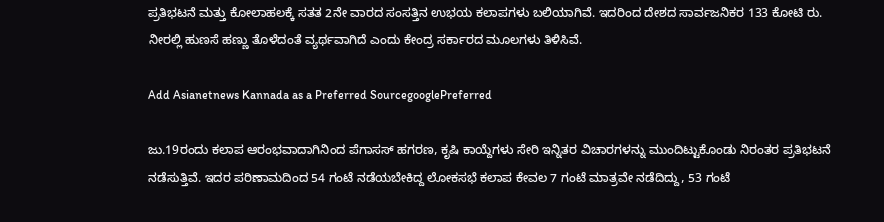ಪ್ರತಿಭಟನೆ ಮತ್ತು ಕೋಲಾಹಲಕ್ಕೆ ಸತತ 2ನೇ ವಾರದ ಸಂಸತ್ತಿನ ಉಭಯ ಕಲಾಪಗಳು ಬಲಿಯಾಗಿವೆ. ಇದರಿಂದ ದೇಶದ ಸಾರ್ವಜನಿಕರ 133 ಕೋಟಿ ರು. ನೀರಲ್ಲಿ ಹುಣಸೆ ಹಣ್ಣು ತೊಳೆದಂತೆ ವ್ಯರ್ಥವಾಗಿದೆ ಎಂದು ಕೇಂದ್ರ ಸರ್ಕಾರದ ಮೂಲಗಳು ತಿಳಿಸಿವೆ.

Add Asianetnews Kannada as a Preferred SourcegooglePreferred

ಜು.19ರಂದು ಕಲಾಪ ಆರಂಭವಾದಾಗಿನಿಂದ ಪೆಗಾಸಸ್‌ ಹಗರಣ, ಕೃಷಿ ಕಾಯ್ದೆಗಳು ಸೇರಿ ಇನ್ನಿತರ ವಿಚಾರಗಳನ್ನು ಮುಂದಿಟ್ಟುಕೊಂಡು ನಿರಂತರ ಪ್ರತಿಭಟನೆ ನಡೆಸುತ್ತಿವೆ. ಇದರ ಪರಿಣಾಮದಿಂದ 54 ಗಂಟೆ ನಡೆಯಬೇಕಿದ್ದ ಲೋಕಸಭೆ ಕಲಾಪ ಕೇವಲ 7 ಗಂಟೆ ಮಾತ್ರವೇ ನಡೆದಿದ್ದು, 53 ಗಂಟೆ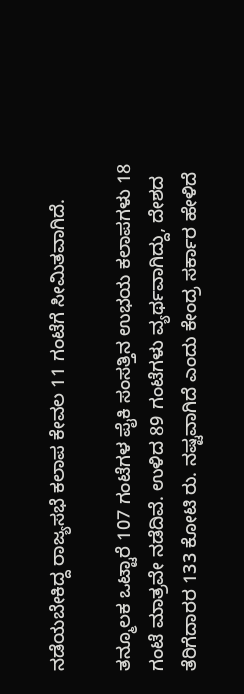ನಡೆಯಬೇಕಿದ್ದ ರಾಜ್ಯಸಭೆ ಕಲಾಪ ಕೇವಲ 11 ಗಂಟೆಗೆ ಸೀಮಿತವಾಗಿದೆ.

ತನ್ಮೂಲಕ ಒಟ್ಟಾರೆ 107 ಗಂಟೆಗಳ ಪೈಕಿ ಸಂಸತ್ತಿನ ಉಭಯ ಕಲಾಪಗಳು 18 ಗಂಟೆ ಮಾತ್ರವೇ ನಡೆದಿವೆ. ಉಳಿದ 89 ಗಂಟೆಗಳು ವ್ಯರ್ಥವಾಗಿದ್ದು, ದೇಶದ ತೆರಿಗೆದಾರರ 133 ಕೋಟಿ ರು. ನಷ್ಟವಾಗಿದೆ ಎಂದು ಕೇಂದ್ರ ಸರ್ಕಾರ ಹೇಳಿದೆ